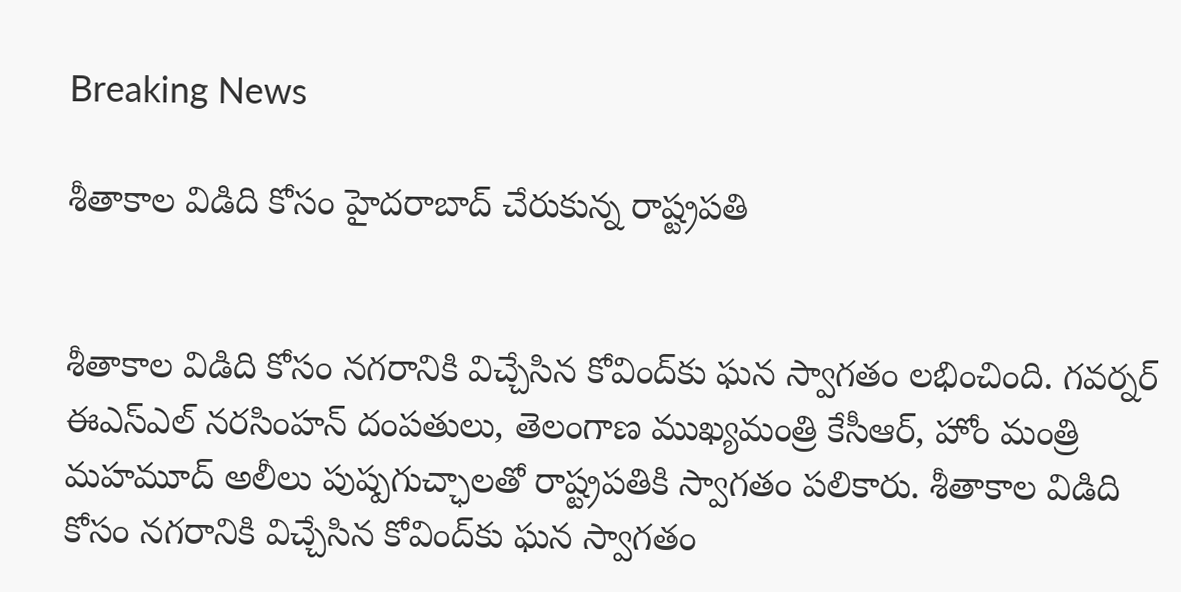Breaking News

శీతాకాల విడిది కోసం హైదరాబాద్ చేరుకున్న రాష్ట్రపతి


శీతాకాల విడిది కోసం నగరానికి విచ్చేసిన కోవింద్‌కు ఘన స్వాగతం లభించింది. గవర్నర్ ఈఎస్ఎల్ నరసింహన్ దంపతులు, తెలంగాణ ముఖ్యమంత్రి కేసీఆర్, హోం మంత్రి మహమూద్ అలీలు పుష్పగుచ్ఛాలతో రాష్ట్రపతికి స్వాగతం పలికారు. శీతాకాల విడిది కోసం నగరానికి విచ్చేసిన కోవింద్‌కు ఘన స్వాగతం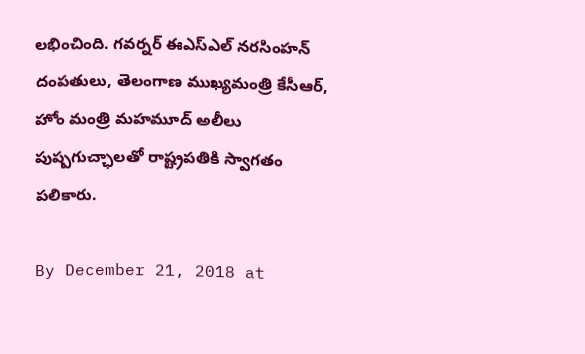లభించింది. గవర్నర్ ఈఎస్ఎల్ నరసింహన్ దంపతులు, తెలంగాణ ముఖ్యమంత్రి కేసీఆర్, హోం మంత్రి మహమూద్ అలీలు పుష్పగుచ్ఛాలతో రాష్ట్రపతికి స్వాగతం పలికారు.

By December 21, 2018 at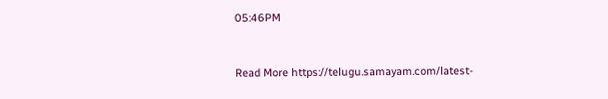05:46PM


Read More https://telugu.samayam.com/latest-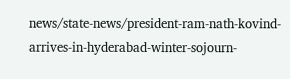news/state-news/president-ram-nath-kovind-arrives-in-hyderabad-winter-sojourn-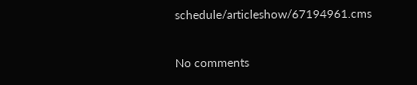schedule/articleshow/67194961.cms

No comments